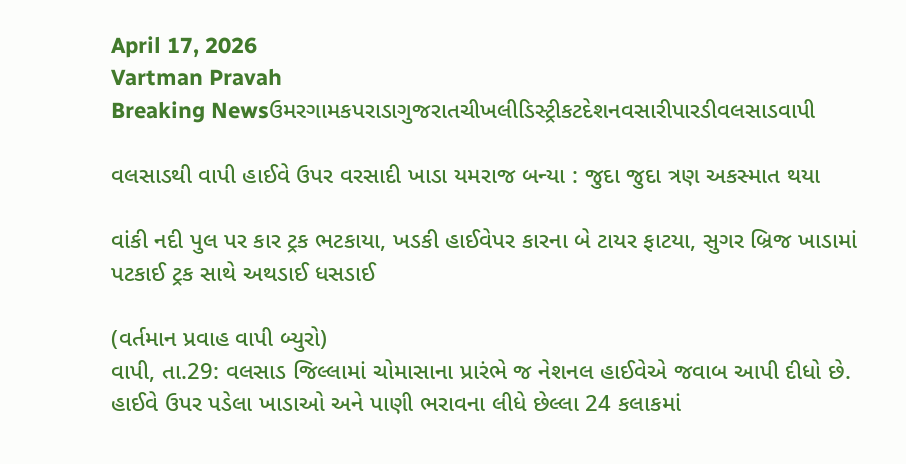April 17, 2026
Vartman Pravah
Breaking Newsઉમરગામકપરાડાગુજરાતચીખલીડિસ્ટ્રીકટદેશનવસારીપારડીવલસાડવાપી

વલસાડથી વાપી હાઈવે ઉપર વરસાદી ખાડા યમરાજ બન્‍યા : જુદા જુદા ત્રણ અકસ્‍માત થયા

વાંકી નદી પુલ પર કાર ટ્રક ભટકાયા, ખડકી હાઈવેપર કારના બે ટાયર ફાટયા, સુગર બ્રિજ ખાડામાં પટકાઈ ટ્રક સાથે અથડાઈ ધસડાઈ

(વર્તમાન પ્રવાહ વાપી બ્‍યુરો)
વાપી, તા.29: વલસાડ જિલ્લામાં ચોમાસાના પ્રારંભે જ નેશનલ હાઈવેએ જવાબ આપી દીધો છે. હાઈવે ઉપર પડેલા ખાડાઓ અને પાણી ભરાવના લીધે છેલ્લા 24 કલાકમાં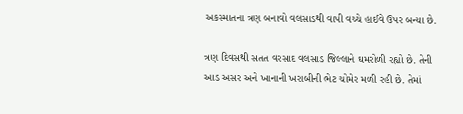અકસ્‍માતના ત્રણ બનાવો વલસાડથી વાપી વચ્‍ચે હાઈવે ઉપર બન્‍યા છે.

ત્રણ દિવસથી સતત વરસાદ વલસાડ જિલ્લાને ઘમરોળી રહ્યો છે. તેની આડ અસર અને ખાનાની ખરાબીની ભેટ ચોમેર મળી રહી છે. તેમાં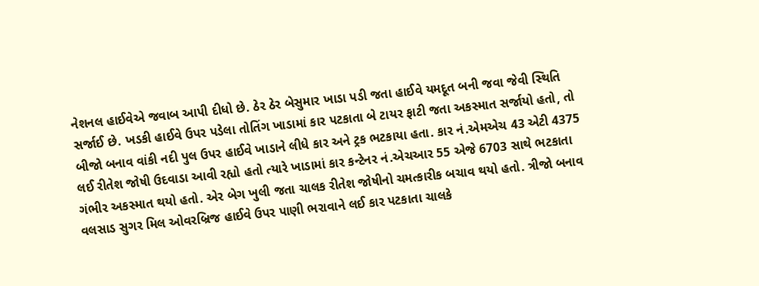નેશનલ હાઈવેએ જવાબ આપી દીધો છે. ઠેર ઠેર બેસુમાર ખાડા પડી જતા હાઈવે યમદૂત બની જવા જેવી સ્‍થિતિ સર્જાઈ છે. ખડકી હાઈવે ઉપર પડેલા તોતિંગ ખાડામાં કાર પટકાતા બે ટાયર ફાટી જતા અકસ્‍માત સર્જાયો હતો, તો બીજો બનાવ વાંકી નદી પુલ ઉપર હાઈવે ખાડાને લીધે કાર અને ટ્રક ભટકાયા હતા. કાર નં.એમએચ 43 એટી 4375 લઈ રીતેશ જોષી ઉદવાડા આવી રહ્યો હતો ત્‍યારે ખાડામાં કાર કન્‍ટેનર નં.એચઆર 55 એજે 6703 સાથે ભટકાતા ગંભીર અકસ્‍માત થયો હતો. એર બેગ ખુલી જતા ચાલક રીતેશ જોષીનો ચમત્‍કારીક બચાવ થયો હતો. ત્રીજો બનાવ વલસાડ સુગર મિલ ઓવરબ્રિજ હાઈવે ઉપર પાણી ભરાવાને લઈ કાર પટકાતા ચાલકે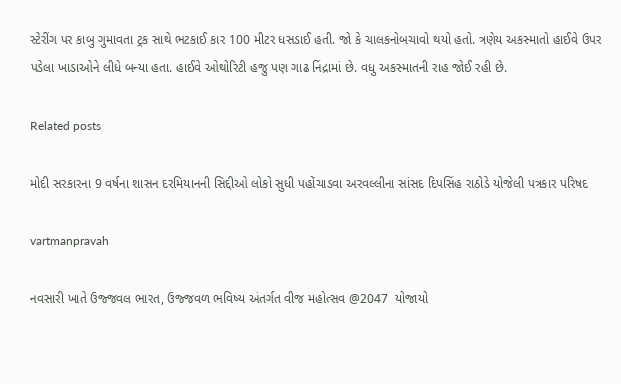સ્‍ટેરીંગ પર કાબુ ગુમાવતા ટ્રક સાથે ભટકાઈ કાર 100 મીટર ધસડાઈ હતી. જો કે ચાલકનોબચાવો થયો હતો. ત્રણેય અકસ્‍માતો હાઈવે ઉપર પડેલા ખાડાઓને લીધે બન્‍યા હતા. હાઈવે ઓથોરિટી હજુ પણ ગાઢ નિંદ્રામાં છે. વધુ અકસ્‍માતની રાહ જોઈ રહી છે.

Related posts

મોદી સરકારના 9 વર્ષના શાસન દરમિયાનની સિદ્દીઓ લોકો સુધી પહોંચાડવા અરવલ્લીના સાંસદ દિપસિંહ રાઠોડે યોજેલી પત્રકાર પરિષદ

vartmanpravah

નવસારી ખાતે ઉજ્જવલ ભારત, ઉજ્જવળ ભવિષ્ય અંતર્ગત વીજ મહોત્સવ @2047  યોજાયો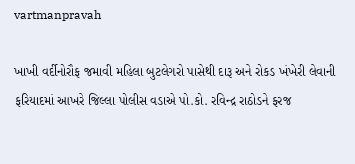vartmanpravah

ખાખી વર્દીનોરૌફ જમાવી મહિલા બુટલેગરો પાસેથી દારૂ અને રોકડ ખંખેરી લેવાની ફરિયાદમાં આખરે જિલ્લા પોલીસ વડાએ પો.કો. રવિન્‍દ્ર રાઠોડને ફરજ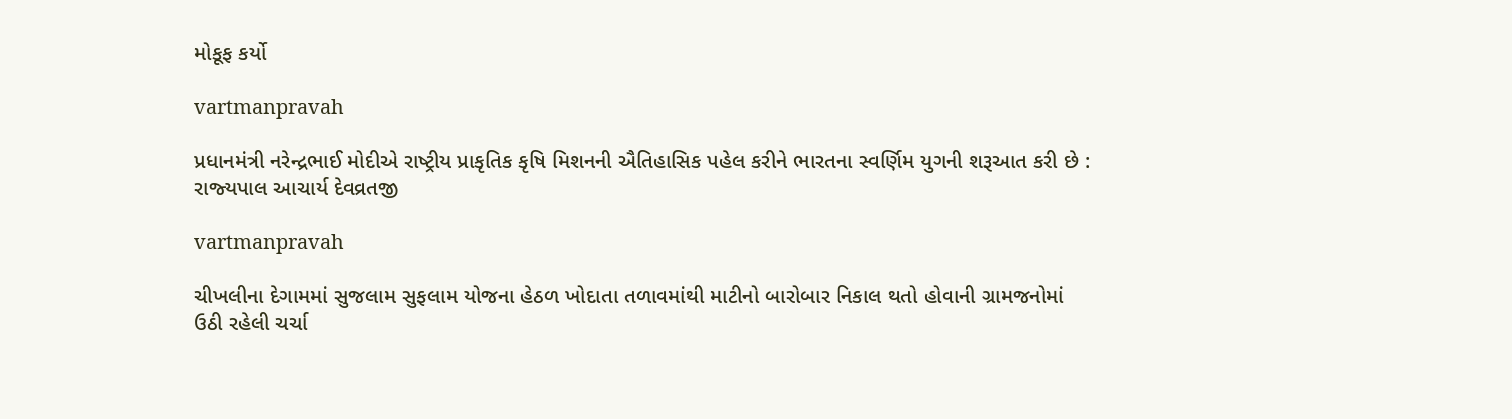મોકૂફ કર્યો

vartmanpravah

પ્રધાનમંત્રી નરેન્‍દ્રભાઈ મોદીએ રાષ્‍ટ્રીય પ્રાકૃતિક કૃષિ મિશનની ઐતિહાસિક પહેલ કરીને ભારતના સ્‍વર્ણિમ યુગની શરૂઆત કરી છે : રાજ્‍યપાલ આચાર્ય દેવવ્રતજી

vartmanpravah

ચીખલીના દેગામમાં સુજલામ સુફલામ યોજના હેઠળ ખોદાતા તળાવમાંથી માટીનો બારોબાર નિકાલ થતો હોવાની ગ્રામજનોમાં ઉઠી રહેલી ચર્ચા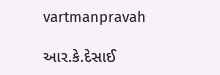vartmanpravah

આર.કે.દેસાઈ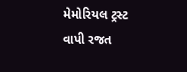મેમોરિયલ ટ્રસ્‍ટ વાપી રજત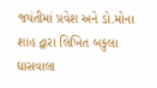જયંતીમાં પ્રવેશ અને ડો.મોના શાહ દ્વારા લિખિત બકુલા ઘાસવાલા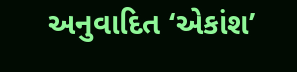અનુવાદિત ‘એકાંશ’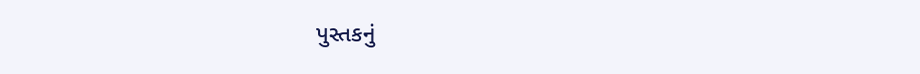પુસ્‍તકનું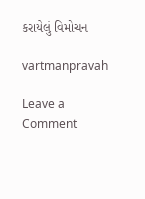કરાયેલું વિમોચન

vartmanpravah

Leave a Comment